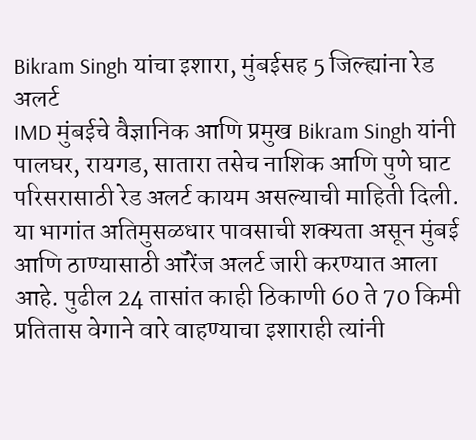Bikram Singh यांचा इशारा, मुंबईसह 5 जिल्ह्यांना रेड अलर्ट
IMD मुंबईचे वैज्ञानिक आणि प्रमुख Bikram Singh यांनी पालघर, रायगड, सातारा तसेच नाशिक आणि पुणे घाट परिसरासाठी रेड अलर्ट कायम असल्याची माहिती दिली. या भागांत अतिमुसळधार पावसाची शक्यता असून मुंबई आणि ठाण्यासाठी ऑरेंज अलर्ट जारी करण्यात आला आहे. पुढील 24 तासांत काही ठिकाणी 60 ते 70 किमी प्रतितास वेगाने वारे वाहण्याचा इशाराही त्यांनी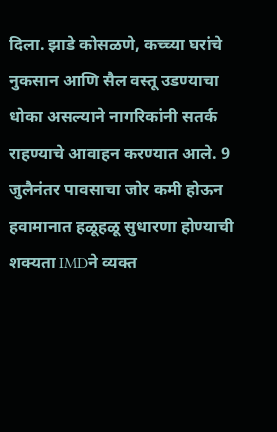दिला. झाडे कोसळणे, कच्च्या घरांचे नुकसान आणि सैल वस्तू उडण्याचा धोका असल्याने नागरिकांनी सतर्क राहण्याचे आवाहन करण्यात आले. 9 जुलैनंतर पावसाचा जोर कमी होऊन हवामानात हळूहळू सुधारणा होण्याची शक्यता IMDने व्यक्त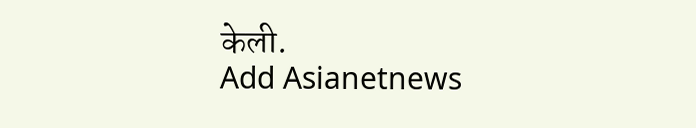केली.
Add Asianetnews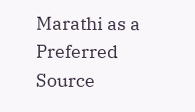Marathi as a Preferred Source